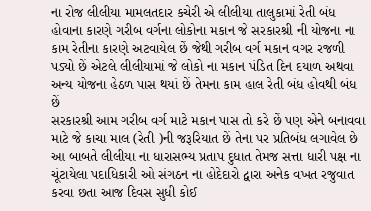ના રોજ લીલીયા મામલતદાર કચેરી એ લીલીયા તાલુકામાં રેતી બંધ હોવાના કારણે ગરીબ વર્ગના લોકોના મકાન જે સરકારશ્રી ની યોજના ના કામ રેતીના કારણે અટવાયેલ છેં જેથી ગરીબ વર્ગ મકાન વગર રજળી પડ્યો છેં એટલે લીલીયામાં જે લોકો ના મકાન પંડિત દિન દયાળ અથવા અન્ય યોજના હેઠળ પાસ થયાં છેં તેમના કામ હાલ રેતી બંધ હોવથી બંધ છેં
સરકારશ્રી આમ ગરીબ વર્ગ માટે મકાન પાસ તો કરે છેં પણ એને બનાવવા માટે જે કાચા માલ (રેતી )ની જરૂરિયાત છેં તેના પર પ્રતિબંધ લગાવેલ છે આ બાબતે લીલીયા ના ધારાસભ્ય પ્રતાપ દુધાત તેમજ સત્તા ધારી પક્ષ ના ચૂંટાયેલા પદાધિકારી ઓ સંગઠન ના હોદેદારો દ્વારા અનેક વખત રજુવાત કરવા છતા આજ દિવસ સુધી કોઈ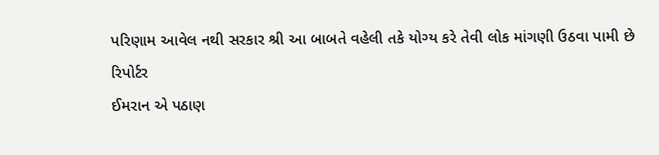પરિણામ આવેલ નથી સરકાર શ્રી આ બાબતે વહેલી તકે યોગ્ય કરે તેવી લોક માંગણી ઉઠવા પામી છે
રિપોર્ટર
ઈમરાન એ પઠાણ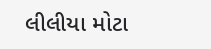લીલીયા મોટા